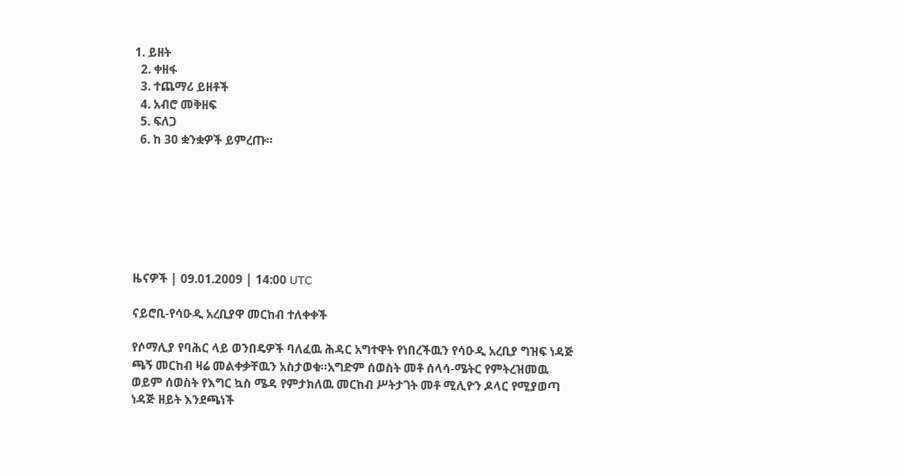1. ይዘት
  2. ቀዘፋ
  3. ተጨማሪ ይዘቶች
  4. አብሮ መቅዘፍ
  5. ፍለጋ
  6. ከ 30 ቋንቋዎች ይምረጡ።







ዜናዎች | 09.01.2009 | 14:00 UTC

ናይሮቢ-የሳዑዲ አረቢያዋ መርከብ ተለቀቀች

የሶማሊያ የባሕር ላይ ወንበዴዎች ባለፈዉ ሕዳር አግተዋት የነበረችዉን የሳዑዲ አረቢያ ግዝፍ ነዳጅ ጫኝ መርከብ ዛሬ መልቀቃቸዉን አስታወቁ።አግድም ሰወስት መቶ ሰላሳ-ሜትር የምትረዝመዉ ወይም ሰወስት የእግር ኳስ ሜዳ የምታክለዉ መርከብ ሥትታገት መቶ ሚሊዮን ዶላር የሚያወጣ ነዳጅ ዘይት እንደጫነች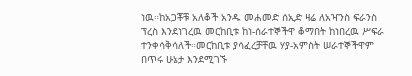ነዉ።ከአጋቾቹ አለቆች አንዱ መሐመድ ሰኢድ ዛሬ ለአዣንስ ፍራንስ ፕረስ እንደነገረዉ መርከቢቱ ከነ-ሰራተኞችዋ ቆማበት ከነበረዉ ሥፍራ ተንቀሳቅሳለች።መርከቢቱ ያሳፈረቻቸዉ ሃያ-አምስት ሠራተኞችዋም በጥሩ ሁኔታ እንደሚገኙ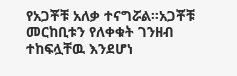የአጋቾቹ አለቃ ተናግሯል።አጋቾቹ መርከቢቱን የለቀቁት ገንዘብ ተከፍሏቸዉ እንደሆነ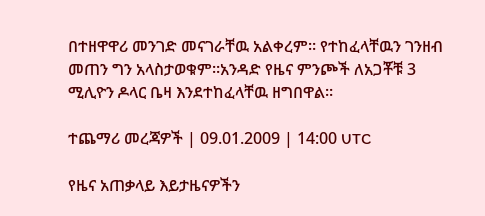በተዘዋዋሪ መንገድ መናገራቸዉ አልቀረም። የተከፈላቸዉን ገንዘብ መጠን ግን አላስታወቁም።አንዳድ የዜና ምንጮች ለአጋቾቹ 3 ሚሊዮን ዶላር ቤዛ እንደተከፈላቸዉ ዘግበዋል።

ተጨማሪ መረጃዎች | 09.01.2009 | 14:00 UTC

የዜና አጠቃላይ እይታዜናዎችን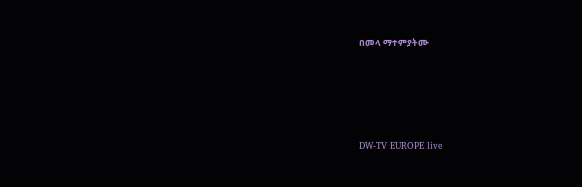በመላ ማተምያትሙ





DW-TV EUROPE live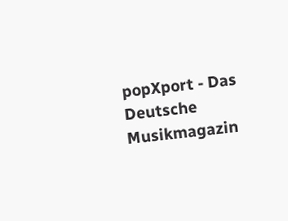popXport - Das Deutsche Musikmagazin